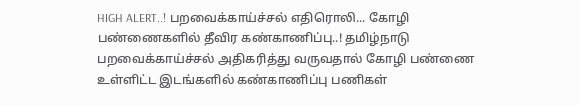HIGH ALERT..! பறவைக்காய்ச்சல் எதிரொலி... கோழி பண்ணைகளில் தீவிர கண்காணிப்பு..! தமிழ்நாடு பறவைக்காய்ச்சல் அதிகரித்து வருவதால் கோழி பண்ணை உள்ளிட்ட இடங்களில் கண்காணிப்பு பணிகள்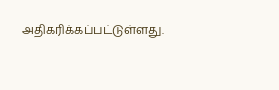அதிகரிக்கப்பட்டுள்ளது.